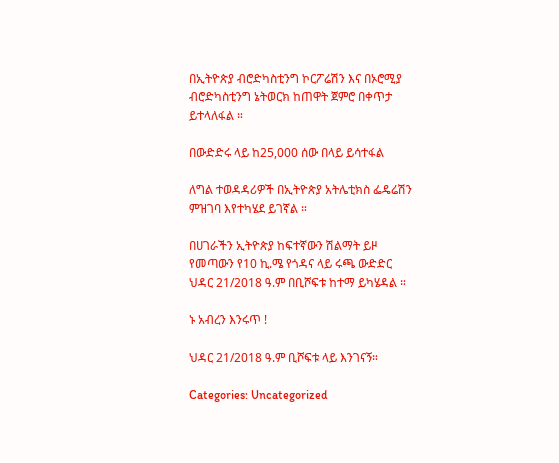በኢትዮጵያ ብሮድካስቲንግ ኮርፖሬሽን እና በኦሮሚያ ብሮድካስቲንግ ኔትወርክ ከጠዋት ጀምሮ በቀጥታ ይተላለፋል ።

በውድድሩ ላይ ከ25,000 ሰው በላይ ይሳተፋል

ለግል ተወዳዳሪዎች በኢትዮጵያ አትሌቲክስ ፌዴሬሽን ምዝገባ እየተካሄደ ይገኛል ።

በሀገራችን ኢትዮጵያ ከፍተኛውን ሽልማት ይዞ የመጣውን የ10 ኪ.ሜ የጎዳና ላይ ሩጫ ውድድር ህዳር 21/2018 ዓ.ም በቢሾፍቱ ከተማ ይካሄዳል ።

ኑ አብረን እንሩጥ !

ህዳር 21/2018 ዓ.ም ቢሾፍቱ ላይ እንገናኝ።

Categories: Uncategorized